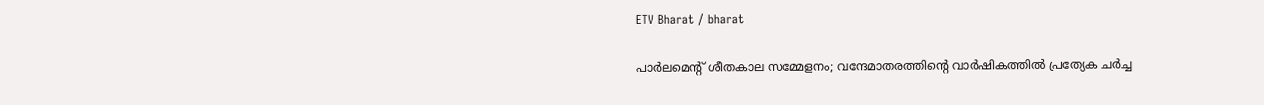ETV Bharat / bharat

പാർലമെൻ്റ് ശീതകാല സമ്മേളനം; വന്ദേമാതരത്തിൻ്റെ വാർഷികത്തില്‍ പ്രത്യേക ചർച്ച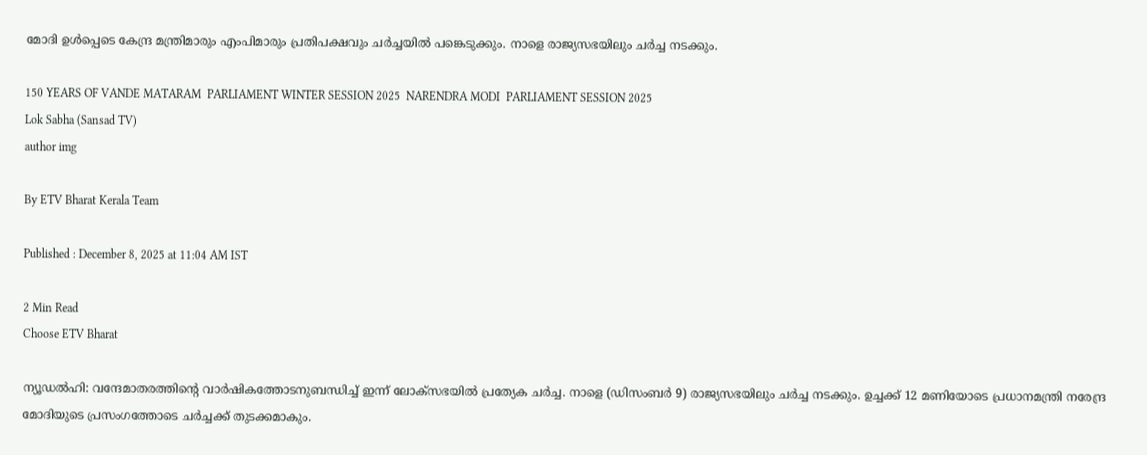മോദി ഉൾപ്പെടെ കേന്ദ്ര മന്ത്രിമാരും എംപിമാരും പ്രതിപക്ഷവും ചർച്ചയിൽ പങ്കെടുക്കും. നാളെ രാജ്യസഭയിലും ചർച്ച നടക്കും.

150 YEARS OF VANDE MATARAM  PARLIAMENT WINTER SESSION 2025  NARENDRA MODI  PARLIAMENT SESSION 2025
Lok Sabha (Sansad TV)
author img

By ETV Bharat Kerala Team

Published : December 8, 2025 at 11:04 AM IST

2 Min Read
Choose ETV Bharat

ന്യൂഡൽഹി: വന്ദേമാതരത്തിൻ്റെ വാർഷികത്തോടനുബന്ധിച്ച് ഇന്ന് ലോക്‌സഭയിൽ പ്രത്യേക ചർച്ച. നാളെ (ഡിസംബർ 9) രാജ്യസഭയിലും ചർച്ച നടക്കും. ഉച്ചക്ക് 12 മണിയോടെ പ്രധാനമന്ത്രി നരേന്ദ്ര മോദിയുടെ പ്രസംഗത്തോടെ ചർച്ചക്ക് തുടക്കമാകും.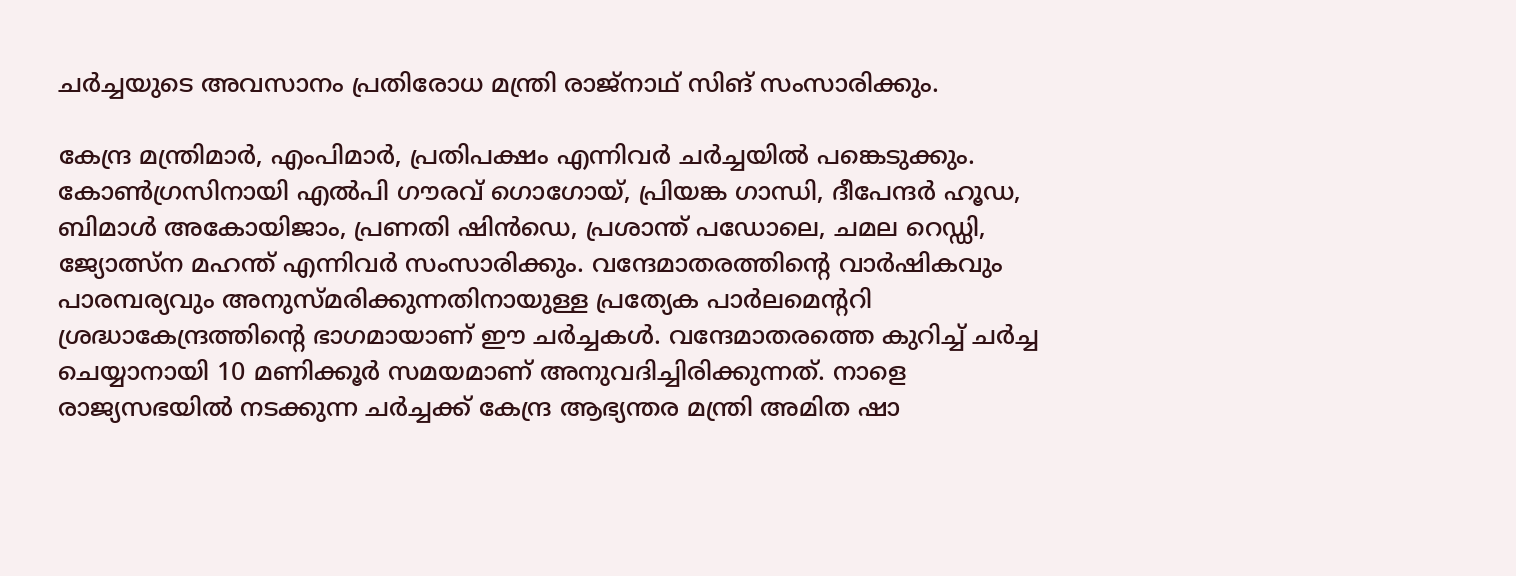ചർച്ചയുടെ അവസാനം പ്രതിരോധ മന്ത്രി രാജ്‌നാഥ് സിങ് സംസാരിക്കും.

കേന്ദ്ര മന്ത്രിമാർ, എംപിമാർ, പ്രതിപക്ഷം എന്നിവർ ചർച്ചയിൽ പങ്കെടുക്കും. കോൺഗ്രസിനായി എൽപി ഗൗരവ് ഗൊഗോയ്, പ്രിയങ്ക ഗാന്ധി, ദീപേന്ദർ ഹൂഡ, ബിമാൾ അകോയിജാം, പ്രണതി ഷിൻഡെ, പ്രശാന്ത് പഡോലെ, ചമല റെഡ്ഡി, ജ്യോത്സ്‌ന മഹന്ത് എന്നിവർ സംസാരിക്കും. വന്ദേമാതരത്തിൻ്റെ വാർഷികവും പാരമ്പര്യവും അനുസ്‌മരിക്കുന്നതിനായുള്ള പ്രത്യേക പാർലമെൻ്ററി ശ്രദ്ധാകേന്ദ്രത്തിൻ്റെ ഭാഗമായാണ് ഈ ചർച്ചകൾ. വന്ദേമാതരത്തെ കുറിച്ച് ചർച്ച ചെയ്യാനായി 10 മണിക്കൂർ സമയമാണ് അനുവദിച്ചിരിക്കുന്നത്. നാളെ രാജ്യസഭയിൽ നടക്കുന്ന ചർച്ചക്ക് കേന്ദ്ര ആഭ്യന്തര മന്ത്രി അമിത ഷാ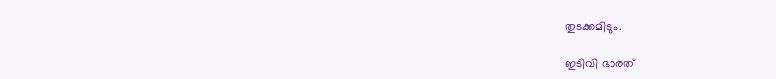തുടക്കമിടും.

ഇടിവി ഭാരത്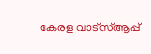കേരള വാട്‌സ്‌ആപ്പ്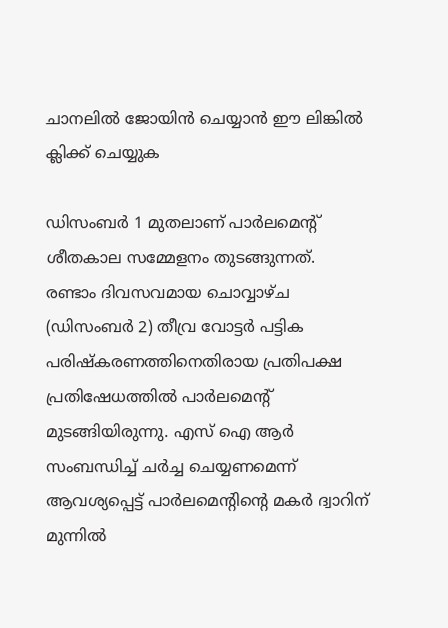ചാനലില്‍ ജോയിന്‍ ചെയ്യാന്‍ ഈ ലിങ്കില്‍ ക്ലിക്ക് ചെയ്യുക

ഡിസംബർ 1 മുതലാണ് പാർലമെൻ്റ് ശീതകാല സമ്മേളനം തുടങ്ങുന്നത്. രണ്ടാം ദിവസവമായ ചൊവ്വാഴ്‌ച (ഡിസംബര്‍ 2) തീവ്ര വോട്ടര്‍ പട്ടിക പരിഷ്‌കരണത്തിനെതിരായ പ്രതിപക്ഷ പ്രതിഷേധത്തില്‍ പാര്‍ലമെന്‍റ് മുടങ്ങിയിരുന്നു. എസ് ഐ ആര്‍ സംബന്ധിച്ച് ചര്‍ച്ച ചെയ്യണമെന്ന് ആവശ്യപ്പെട്ട് പാര്‍ലമെന്‍റിന്‍റെ മകര്‍ ദ്വാറിന് മുന്നില്‍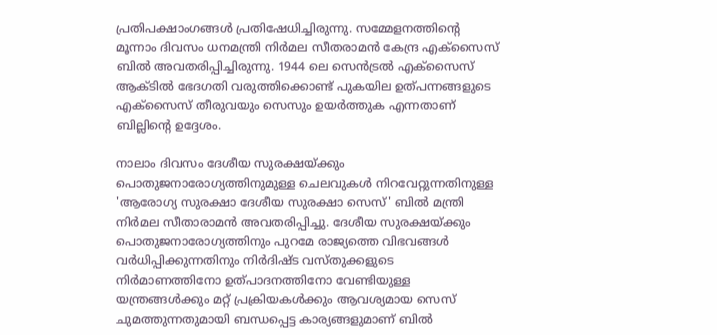പ്രതിപക്ഷാംഗങ്ങള്‍ പ്രതിഷേധിച്ചിരുന്നു. സമ്മേളനത്തിൻ്റെ മൂന്നാം ദിവസം ധനമന്ത്രി നിർമല സീതരാമൻ കേന്ദ്ര എക്‌സൈസ് ബിൽ അവതരിപ്പിച്ചിരുന്നു. 1944 ലെ സെൻട്രൽ എക്സൈസ് ആക്‌ടിൽ ഭേദഗതി വരുത്തിക്കൊണ്ട് പുകയില ഉത്‌പന്നങ്ങളുടെ എക്സൈസ് തീരുവയും സെസും ഉയർത്തുക എന്നതാണ് ബില്ലിൻ്റെ ഉദ്ദേശം.

നാലാം ദിവസം ദേശീയ സുരക്ഷയ്‌ക്കും പൊതുജനാരോഗ്യത്തിനുമുള്ള ചെലവുകൾ നിറവേറ്റുന്നതിനുള്ള 'ആരോഗ്യ സുരക്ഷാ ദേശീയ സുരക്ഷാ സെസ്' ബിൽ മന്ത്രി നിർമല സീതാരാമൻ അവതരിപ്പിച്ചു. ദേശീയ സുരക്ഷയ്‌ക്കും പൊതുജനാരോഗ്യത്തിനും പുറമേ രാജ്യത്തെ വിഭവങ്ങൾ വർധിപ്പിക്കുന്നതിനും നിർദിഷ്‌ട വസ്‌തുക്കളുടെ നിർമാണത്തിനോ ഉത്‌പാദനത്തിനോ വേണ്ടിയുള്ള യന്ത്രങ്ങൾക്കും മറ്റ് പ്രക്രിയകൾക്കും ആവശ്യമായ സെസ് ചുമത്തുന്നതുമായി ബന്ധപ്പെട്ട കാര്യങ്ങളുമാണ് ബിൽ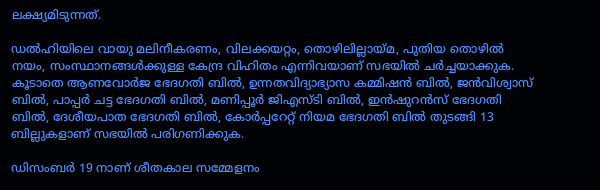ലക്ഷ്യമിടുന്നത്.

ഡല്‍ഹിയിലെ വായു മലിനീകരണം, വിലക്കയറ്റം, തൊഴിലില്ലായ്‌മ, പുതിയ തൊഴില്‍ നയം, സംസ്ഥാനങ്ങള്‍ക്കുള്ള കേന്ദ്ര വിഹിതം എന്നിവയാണ് സഭയില്‍ ചർച്ചയാക്കുക. കൂടാതെ ആണവോർജ ഭേദഗതി ബിൽ‍, ഉന്നതവിദ്യാഭ്യാസ കമ്മിഷൻ ബിൽ, ജൻവിശ്വാസ്‌ ബിൽ, പാപ്പർ ചട്ട ഭേദഗതി ബിൽ, മണിപ്പൂർ ജിഎസ്‌ടി ബിൽ, ഇൻഷുറൻസ്‌ ഭേദഗതി ബിൽ, ദേശീയപാത ഭേദഗതി ബിൽ, കോർപ്പറേറ്റ്‌ നിയമ ഭേദഗതി ബിൽ തുടങ്ങി 13 ബില്ലുകളാണ് സഭയില്‍ പരിഗണിക്കുക.

ഡിസംബർ 19 നാണ് ശീതകാല സമ്മേളനം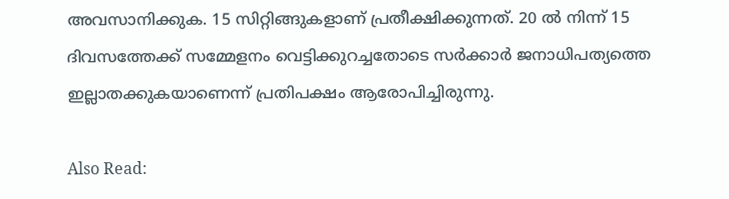അവസാനിക്കുക. 15 സിറ്റിങ്ങുകളാണ് പ്രതീക്ഷിക്കുന്നത്. 20 ൽ നിന്ന് 15 ദിവസത്തേക്ക് സമ്മേളനം വെട്ടിക്കുറച്ചതോടെ സർക്കാർ ജനാധിപത്യത്തെ ഇല്ലാതക്കുകയാണെന്ന് പ്രതിപക്ഷം ആരോപിച്ചിരുന്നു.

Also Read: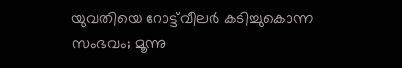യുവതിയെ റോട്ട്‌വീലര്‍ കടിച്ചുകൊന്ന സംഭവം; മൂന്നു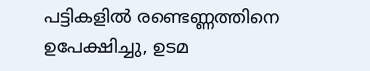പട്ടികളില്‍ രണ്ടെണ്ണത്തിനെ ഉപേക്ഷിച്ചു, ഉടമ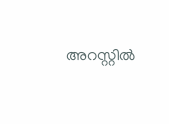അറസ്റ്റില്‍